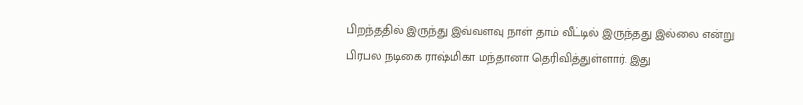பிறந்ததில் இருந்து இவ்வளவு நாள் தாம் வீட்டில் இருந்தது இல்லை என்று பிரபல நடிகை ராஷ்மிகா மந்தானா தெரிவித்துள்ளார். இது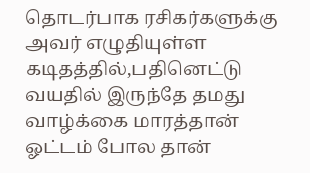தொடர்பாக ரசிகர்களுக்கு அவர் எழுதியுள்ள கடிதத்தில்,பதினெட்டு வயதில் இருந்தே தமது வாழ்க்கை மாரத்தான் ஓட்டம் போல தான்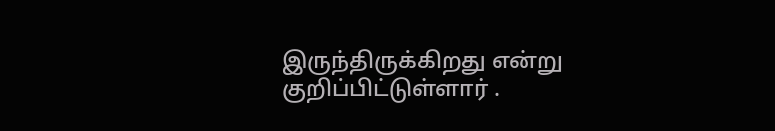இருந்திருக்கிறது என்று குறிப்பிட்டுள்ளார் .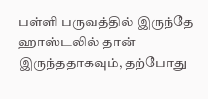பள்ளி பருவத்தில் இருந்தே ஹாஸ்டலில் தான் இருந்ததாகவும், தற்போது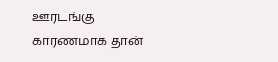ஊரடங்கு காரணமாக தான்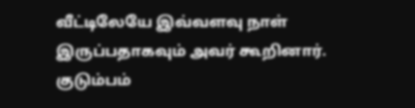வீட்டிலேயே இவ்வளவு நாள் இருப்பதாகவும் அவர் கூறினார். குடும்பம்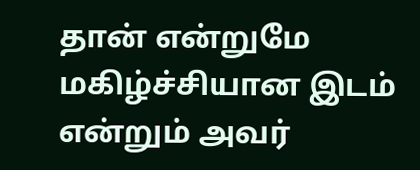தான் என்றுமே மகிழ்ச்சியான இடம் என்றும் அவர்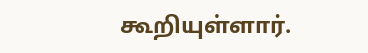கூறியுள்ளார்.